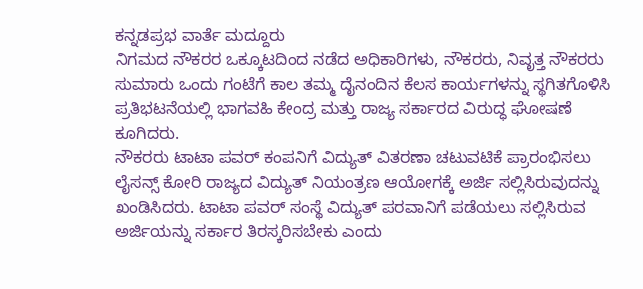ಕನ್ನಡಪ್ರಭ ವಾರ್ತೆ ಮದ್ದೂರು
ನಿಗಮದ ನೌಕರರ ಒಕ್ಕೂಟದಿಂದ ನಡೆದ ಅಧಿಕಾರಿಗಳು, ನೌಕರರು, ನಿವೃತ್ತ ನೌಕರರು ಸುಮಾರು ಒಂದು ಗಂಟೆಗೆ ಕಾಲ ತಮ್ಮ ದೈನಂದಿನ ಕೆಲಸ ಕಾರ್ಯಗಳನ್ನು ಸ್ಥಗಿತಗೊಳಿಸಿ ಪ್ರತಿಭಟನೆಯಲ್ಲಿ ಭಾಗವಹಿ ಕೇಂದ್ರ ಮತ್ತು ರಾಜ್ಯ ಸರ್ಕಾರದ ವಿರುದ್ಧ ಘೋಷಣೆ ಕೂಗಿದರು.
ನೌಕರರು ಟಾಟಾ ಪವರ್ ಕಂಪನಿಗೆ ವಿದ್ಯುತ್ ವಿತರಣಾ ಚಟುವಟಿಕೆ ಪ್ರಾರಂಭಿಸಲು ಲೈಸನ್ಸ್ ಕೋರಿ ರಾಜ್ಯದ ವಿದ್ಯುತ್ ನಿಯಂತ್ರಣ ಆಯೋಗಕ್ಕೆ ಅರ್ಜಿ ಸಲ್ಲಿಸಿರುವುದನ್ನು ಖಂಡಿಸಿದರು. ಟಾಟಾ ಪವರ್ ಸಂಸ್ಥೆ ವಿದ್ಯುತ್ ಪರವಾನಿಗೆ ಪಡೆಯಲು ಸಲ್ಲಿಸಿರುವ ಅರ್ಜಿಯನ್ನು ಸರ್ಕಾರ ತಿರಸ್ಕರಿಸಬೇಕು ಎಂದು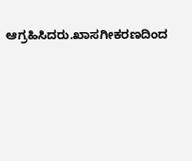ಆಗ್ರಹಿಸಿದರು.ಖಾಸಗೀಕರಣದಿಂದ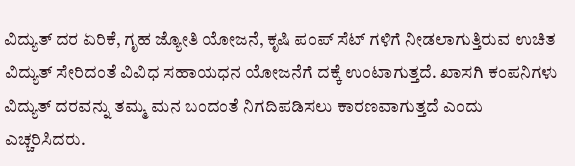ವಿದ್ಯುತ್ ದರ ಏರಿಕೆ, ಗೃಹ ಜ್ಯೋತಿ ಯೋಜನೆ, ಕೃಷಿ ಪಂಪ್ ಸೆಟ್ ಗಳಿಗೆ ನೀಡಲಾಗುತ್ತಿರುವ ಉಚಿತ ವಿದ್ಯುತ್ ಸೇರಿದಂತೆ ವಿವಿಧ ಸಹಾಯಧನ ಯೋಜನೆಗೆ ದಕ್ಕೆ ಉಂಟಾಗುತ್ತದೆ. ಖಾಸಗಿ ಕಂಪನಿಗಳು ವಿದ್ಯುತ್ ದರವನ್ನು ತಮ್ಮ ಮನ ಬಂದಂತೆ ನಿಗದಿಪಡಿಸಲು ಕಾರಣವಾಗುತ್ತದೆ ಎಂದು ಎಚ್ಚರಿಸಿದರು.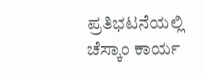ಪ್ರತಿಭಟನೆಯಲ್ಲಿ ಚೆಸ್ಕಾಂ ಕಾರ್ಯ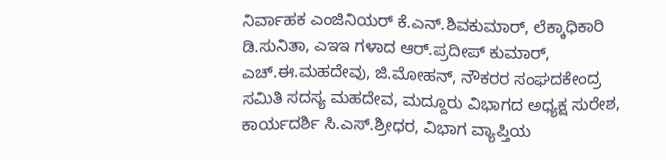ನಿರ್ವಾಹಕ ಎಂಜಿನಿಯರ್ ಕೆ.ಎನ್.ಶಿವಕುಮಾರ್, ಲೆಕ್ಕಾಧಿಕಾರಿ ಡಿ.ಸುನಿತಾ, ಎಇಇ ಗಳಾದ ಆರ್.ಪ್ರದೀಪ್ ಕುಮಾರ್, ಎಚ್.ಈ.ಮಹದೇವು, ಜಿ.ಮೋಹನ್, ನೌಕರರ ಸಂಘದಕೇಂದ್ರ ಸಮಿತಿ ಸದಸ್ಯ ಮಹದೇವ, ಮದ್ದೂರು ವಿಭಾಗದ ಅಧ್ಯಕ್ಷ ಸುರೇಶ, ಕಾರ್ಯದರ್ಶಿ ಸಿ.ಎಸ್.ಶ್ರೀಧರ, ವಿಭಾಗ ವ್ಯಾಪ್ತಿಯ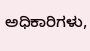ಅಧಿಕಾರಿಗಳು,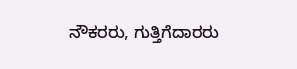ನೌಕರರು, ಗುತ್ತಿಗೆದಾರರು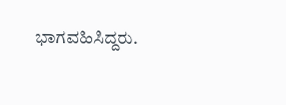ಭಾಗವಹಿಸಿದ್ದರು.